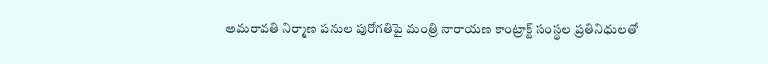అమరావతి నిర్మాణ పనుల పురోగతిపై మంత్రి నారాయణ కాంట్రాక్ట్ సంస్థల ప్రతినిధులతో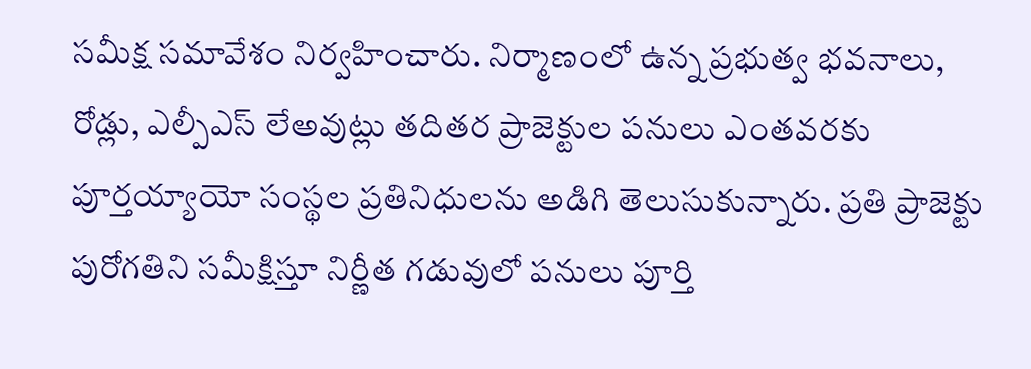సమీక్ష సమావేశం నిర్వహించారు. నిర్మాణంలో ఉన్న ప్రభుత్వ భవనాలు, రోడ్లు, ఎల్పీఎస్ లేఅవుట్లు తదితర ప్రాజెక్టుల పనులు ఎంతవరకు పూర్తయ్యాయో సంస్థల ప్రతినిధులను అడిగి తెలుసుకున్నారు. ప్రతి ప్రాజెక్టు పురోగతిని సమీక్షిస్తూ నిర్ణీత గడువులో పనులు పూర్తి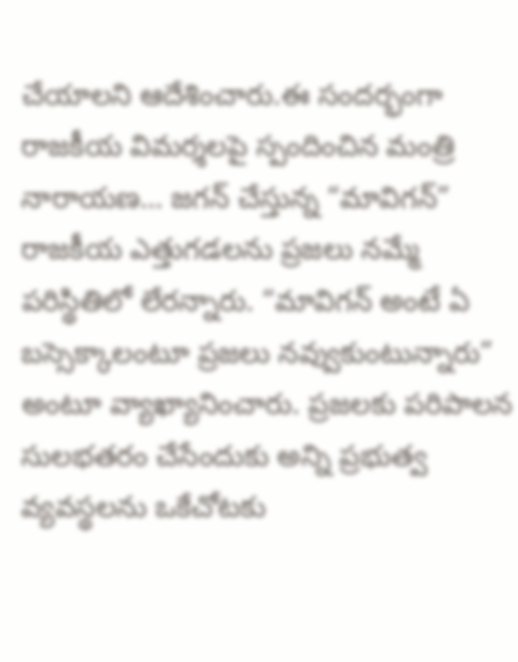చేయాలని ఆదేశించారు.ఈ సందర్భంగా రాజకీయ విమర్శలపై స్పందించిన మంత్రి నారాయణ… జగన్ చేస్తున్న “మావిగన్” రాజకీయ ఎత్తుగడలను ప్రజలు నమ్మే పరిస్థితిలో లేరన్నారు. “మావిగన్ అంటే ఏ బస్సెక్కాలంటూ ప్రజలు నవ్వుకుంటున్నారు” అంటూ వ్యాఖ్యానించారు. ప్రజలకు పరిపాలన సులభతరం చేసేందుకు అన్ని ప్రభుత్వ వ్యవస్థలను ఒకేచోటకు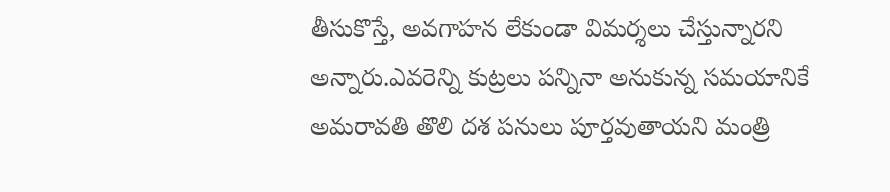తీసుకొస్తే, అవగాహన లేకుండా విమర్శలు చేస్తున్నారని అన్నారు.ఎవరెన్ని కుట్రలు పన్నినా అనుకున్న సమయానికే అమరావతి తొలి దశ పనులు పూర్తవుతాయని మంత్రి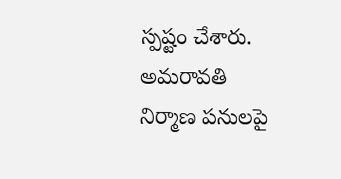స్పష్టం చేశారు.
అమరావతి నిర్మాణ పనులపై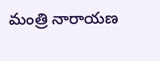మంత్రి నారాయణ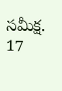సమీక్ష.
17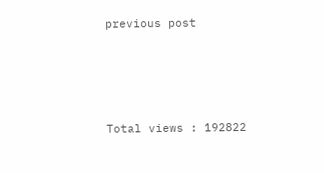previous post





Total views : 192822